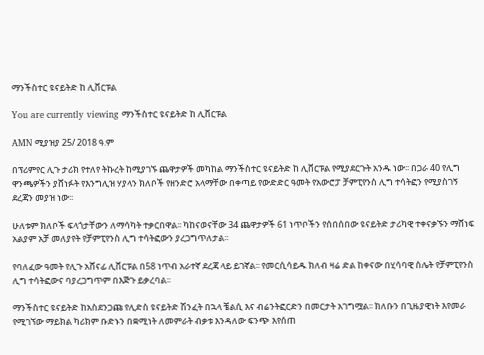ማንችስተር ዩናይትድ ከ ሊቨርፑል

You are currently viewing ማንችስተር ዩናይትድ ከ ሊቨርፑል

AMN ሚያዝያ 25/ 2018 ዓ.ም

በፕሪምየር ሊጉ ታሪክ የተለየ ትኩረት ከሚያገኙ ጨዋታዎች መካከል ማንችስተር ዩናይትድ ከ ሊቨርፑል የሚያደርጉት አንዱ ነው፡፡ በጋራ 40 የሊግ ዋንጫዎችን ያሸነፉት የእንግሊዝ ሃያላን ክለቦች የዘንድሮ አላማቸው በቀጣይ የውድድር ዓመት የአውሮፓ ቻምፒየንስ ሊግ ተሳትፎን የሚያስገኝ ደረጃን መያዝ ነው፡፡

ሁለቱም ክለቦች ፍላጎታቸውን ለማሳካት ተቃርበዋል፡፡ ካከናወናቸው 34 ጨዋታዎች 61 ነጥቦችን የሰበሰበው ዩናይትድ ታሪካዊ ተቀናቃኙን ማሸነፍ አልያም አቻ መለያየት የቻምፒየንስ ሊግ ተሳትፎውን ያረጋግጥለታል፡፡

የባለፈው ዓመት የሊጉ አሸናፊ ሊቨርፑል በ58 ነጥብ አራተኛ ደረጃ ላይ ይገኛል፡፡ የመርሲሳይዱ ክለብ ዛሬ ድል ከቀናው በሂሳባዊ ስሌት የቻምፒየንስ ሊግ ተሳትፎውና ባያረጋግጥም በእጅጉ ይቃረባል፡፡

ማንችስተር ዩናይትድ ከአስደንጋጩ የሊድስ ዩናይትድ ሽንፈት በኋላ ቼልሲ እና ብሬንትፎርድን በመርታት አገግሟል፡፡ ክለቡን በጊዜያዊነት እየመራ የሚገኘው ማይክል ካሪክም ቡድኑን በቋሚነት ለመምራት ብቃቱ እንዳለው ፍንጭ እየሰጠ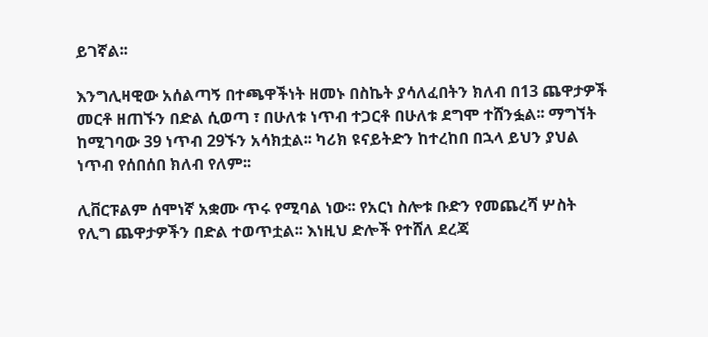ይገኛል፡፡

እንግሊዛዊው አሰልጣኝ በተጫዋችነት ዘመኑ በስኬት ያሳለፈበትን ክለብ በ13 ጨዋታዎች መርቶ ዘጠኙን በድል ሲወጣ ፣ በሁለቱ ነጥብ ተጋርቶ በሁለቱ ደግሞ ተሸንፏል፡፡ ማግኘት ከሚገባው 39 ነጥብ 29ኙን አሳክቷል፡፡ ካሪክ ዩናይትድን ከተረከበ በኋላ ይህን ያህል ነጥብ የሰበሰበ ክለብ የለም፡፡

ሊቨርፑልም ሰሞነኛ አቋሙ ጥሩ የሚባል ነው፡፡ የአርነ ስሎቱ ቡድን የመጨረሻ ሦስት የሊግ ጨዋታዎችን በድል ተወጥቷል፡፡ እነዚህ ድሎች የተሸለ ደረጃ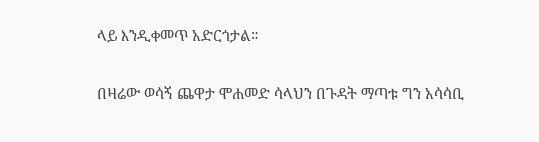ላይ እንዲቀመጥ አድርጎታል።

በዛሬው ወሳኝ ጨዋታ ሞሐመድ ሳላህን በጉዳት ማጣቱ ግን አሳሳቢ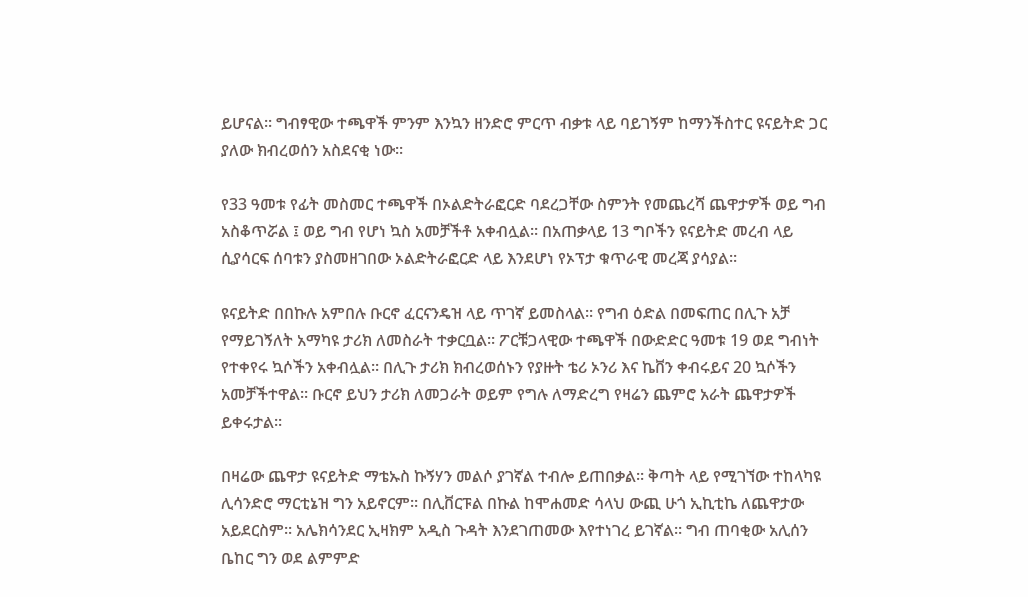ይሆናል፡፡ ግብፃዊው ተጫዋች ምንም እንኳን ዘንድሮ ምርጥ ብቃቱ ላይ ባይገኝም ከማንችስተር ዩናይትድ ጋር ያለው ክብረወሰን አስደናቂ ነው፡፡

የ33 ዓመቱ የፊት መስመር ተጫዋች በኦልድትራፎርድ ባደረጋቸው ስምንት የመጨረሻ ጨዋታዎች ወይ ግብ አስቆጥሯል ፤ ወይ ግብ የሆነ ኳስ አመቻችቶ አቀብሏል፡፡ በአጠቃላይ 13 ግቦችን ዩናይትድ መረብ ላይ ሲያሳርፍ ሰባቱን ያስመዘገበው ኦልድትራፎርድ ላይ እንደሆነ የኦፕታ ቁጥራዊ መረጃ ያሳያል፡፡

ዩናይትድ በበኩሉ አምበሉ ቡርኖ ፈርናንዴዝ ላይ ጥገኛ ይመስላል፡፡ የግብ ዕድል በመፍጠር በሊጉ አቻ የማይገኝለት አማካዩ ታሪክ ለመስራት ተቃርቧል፡፡ ፖርቹጋላዊው ተጫዋች በውድድር ዓመቱ 19 ወደ ግብነት የተቀየሩ ኳሶችን አቀብሏል፡፡ በሊጉ ታሪክ ክብረወሰኑን የያዙት ቴሪ ኦንሪ እና ኬቨን ቀብሩይና 20 ኳሶችን አመቻችተዋል፡፡ ቡርኖ ይህን ታሪክ ለመጋራት ወይም የግሉ ለማድረግ የዛሬን ጨምሮ አራት ጨዋታዎች ይቀሩታል፡፡

በዛሬው ጨዋታ ዩናይትድ ማቴኡስ ኩኝሃን መልሶ ያገኛል ተብሎ ይጠበቃል፡፡ ቅጣት ላይ የሚገኘው ተከላካዩ ሊሳንድሮ ማርቲኔዝ ግን አይኖርም፡፡ በሊቨርፑል በኩል ከሞሐመድ ሳላህ ውጪ ሁጎ ኢኪቲኬ ለጨዋታው አይደርስም፡፡ አሌክሳንደር ኢዛክም አዲስ ጉዳት እንደገጠመው እየተነገረ ይገኛል። ግብ ጠባቂው አሊሰን ቤከር ግን ወደ ልምምድ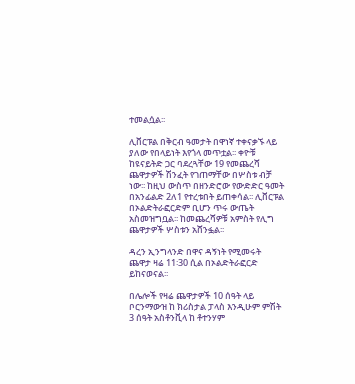ተመልሷል፡፡

ሊቨርፑል በቅርብ ዓመታት በዋነኛ ተቀናቃኙ ላይ ያለው የበላይነት እየጎላ መጥቷል፡፡ ቀዮቹ ከዩናይትድ ጋር ባደረጓቸው 19 የመጨረሻ ጨዋታዎች ሽንፈት የገጠማቸው በሦስቱ ብቻ ነው፡፡ ከዚህ ውስጥ በዘንድሮው የውድድር ዓመት በአንፊልድ 2ለ1 የተረቱበት ይጠቀሳል፡፡ ሊቨርፑል በኦልድትራፎርድም ቢሆን ጥሩ ውጤት አስመዝግቧል፡፡ ከመጨረሻዎቹ አምስት የሊግ ጨዋታዎች ሦስቱን አሸንፏል፡፡

ዳረን ኢንግላንድ በዋና ዳኝነት የሚመሩት ጨዋታ ዛሬ 11፡30 ሲል በኦልድትራፎርድ ይከናወናል፡፡

በሌሎች የዛሬ ጨዋታዎች 10 ሰዓት ላይ ቦርንማውዝ ከ ክሪስታል ፓላስ እንዲሁም ምሽት 3 ሰዓት አስቶንቪላ ከ ቶተንሃም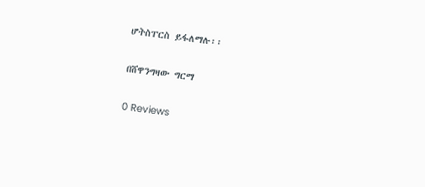ሆትስፐርስ ይፋለማሉ፡፡

በሸዋንግዛው ግርማ

0 Reviews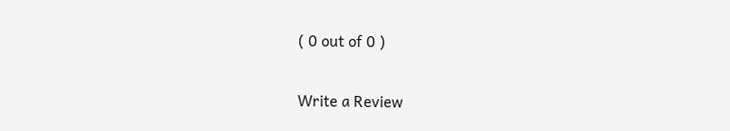( 0 out of 0 )

Write a Review